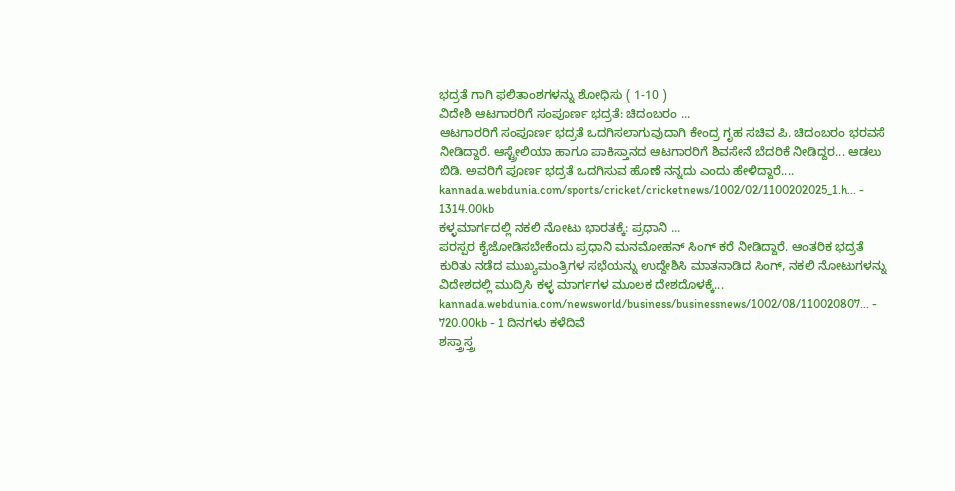ಭದ್ರತೆ ಗಾಗಿ ಫಲಿತಾಂಶಗಳನ್ನು ಶೋಧಿಸು ( 1-10 )
ವಿದೇಶಿ ಆಟಗಾರರಿಗೆ ಸಂಪೂರ್ಣ ಭದ್ರತೆ: ಚಿದಂಬರಂ ...
ಆಟಗಾರರಿಗೆ ಸಂಪೂರ್ಣ ಭದ್ರತೆ ಒದಗಿಸಲಾಗುವುದಾಗಿ ಕೇಂದ್ರ ಗೃಹ ಸಚಿವ ಪಿ. ಚಿದಂಬರಂ ಭರವಸೆ ನೀಡಿದ್ದಾರೆ. ಆಸ್ಟ್ರೇಲಿಯಾ ಹಾಗೂ ಪಾಕಿಸ್ತಾನದ ಆಟಗಾರರಿಗೆ ಶಿವಸೇನೆ ಬೆದರಿಕೆ ನೀಡಿದ್ದರ... ಆಡಲು ಬಿಡಿ. ಅವರಿಗೆ ಪೂರ್ಣ ಭದ್ರತೆ ಒದಗಿಸುವ ಹೊಣೆ ನನ್ನದು ಎಂದು ಹೇಳಿದ್ದಾರೆ....
kannada.webdunia.com/sports/cricket/cricketnews/1002/02/1100202025_1.h... - 1314.00kb
ಕಳ್ಳಮಾರ್ಗದಲ್ಲಿ ನಕಲಿ ನೋಟು ಭಾರತಕ್ಕೆ: ಪ್ರಧಾನಿ ...
ಪರಸ್ಪರ ಕೈಜೋಡಿಸಬೇಕೆಂದು ಪ್ರಧಾನಿ ಮನಮೋಹನ್ ಸಿಂಗ್ ಕರೆ ನೀಡಿದ್ದಾರೆ. ಆಂತರಿಕ ಭದ್ರತೆ ಕುರಿತು ನಡೆದ ಮುಖ್ಯಮಂತ್ರಿಗಳ ಸಭೆಯನ್ನು ಉದ್ದೇಶಿಸಿ ಮಾತನಾಡಿದ ಸಿಂಗ್, ನಕಲಿ ನೋಟುಗಳನ್ನು ವಿದೇಶದಲ್ಲಿ ಮುದ್ರಿಸಿ ಕಳ್ಳ ಮಾರ್ಗಗಳ ಮೂಲಕ ದೇಶದೊಳಕ್ಕೆ...
kannada.webdunia.com/newsworld/business/businessnews/1002/08/110020807... - 720.00kb - 1 ದಿನಗಳು ಕಳೆದಿವೆ
ಶಸ್ತ್ರಾಸ್ತ್ರ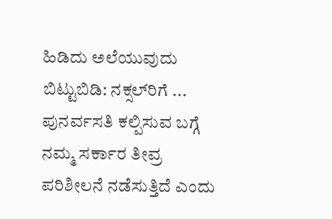ಹಿಡಿದು ಅಲೆಯುವುದು ಬಿಟ್ಟುಬಿಡಿ: ನಕ್ಸಲ್‌ರಿಗೆ ...
ಪುನರ್ವಸತಿ ಕಲ್ಪಿಸುವ ಬಗ್ಗೆ ನಮ್ಮ ಸರ್ಕಾರ ತೀವ್ರ ಪರಿಶೀಲನೆ ನಡೆಸುತ್ತಿದೆ ಎಂದು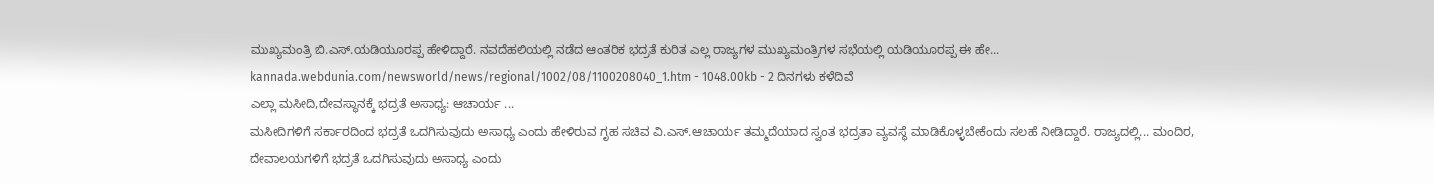ಮುಖ್ಯಮಂತ್ರಿ ಬಿ.ಎಸ್.ಯಡಿಯೂರಪ್ಪ ಹೇಳಿದ್ದಾರೆ. ನವದೆಹಲಿಯಲ್ಲಿ ನಡೆದ ಆಂತರಿಕ ಭದ್ರತೆ ಕುರಿತ ಎಲ್ಲ ರಾಜ್ಯಗಳ ಮುಖ್ಯಮಂತ್ರಿಗಳ ಸಭೆಯಲ್ಲಿ ಯಡಿಯೂರಪ್ಪ ಈ ಹೇ...
kannada.webdunia.com/newsworld/news/regional/1002/08/1100208040_1.htm - 1048.00kb - 2 ದಿನಗಳು ಕಳೆದಿವೆ
ಎಲ್ಲಾ ಮಸೀದಿ,ದೇವಸ್ಥಾನಕ್ಕೆ ಭದ್ರತೆ ಅಸಾಧ್ಯ: ಆಚಾರ್ಯ ...
ಮಸೀದಿಗಳಿಗೆ ಸರ್ಕಾರದಿಂದ ಭದ್ರತೆ ಒದಗಿಸುವುದು ಅಸಾಧ್ಯ ಎಂದು ಹೇಳಿರುವ ಗೃಹ ಸಚಿವ ವಿ.ಎಸ್.ಆಚಾರ್ಯ ತಮ್ಮದೆಯಾದ ಸ್ವಂತ ಭದ್ರತಾ ವ್ಯವಸ್ಥೆ ಮಾಡಿಕೊಳ್ಳಬೇಕೆಂದು ಸಲಹೆ ನೀಡಿದ್ದಾರೆ. ರಾಜ್ಯದಲ್ಲಿ... ಮಂದಿರ, ದೇವಾಲಯಗಳಿಗೆ ಭದ್ರತೆ ಒದಗಿಸುವುದು ಅಸಾಧ್ಯ ಎಂದು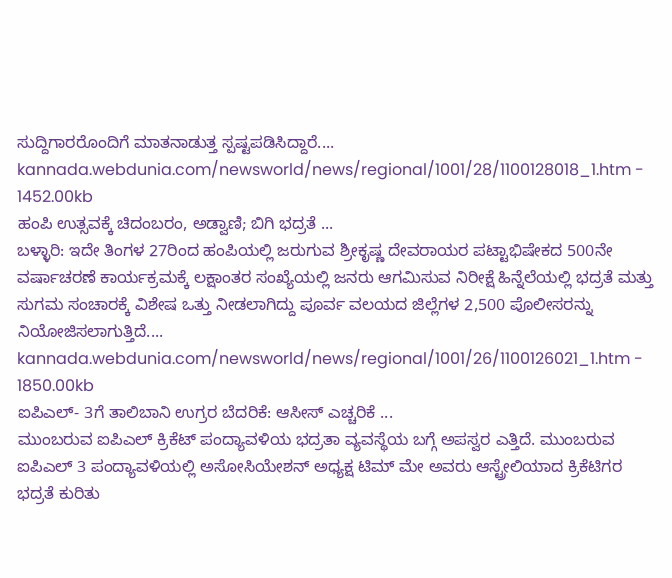ಸುದ್ದಿಗಾರರೊಂದಿಗೆ ಮಾತನಾಡುತ್ತ ಸ್ಪಷ್ಟಪಡಿಸಿದ್ದಾರೆ....
kannada.webdunia.com/newsworld/news/regional/1001/28/1100128018_1.htm - 1452.00kb
ಹಂಪಿ ಉತ್ಸವಕ್ಕೆ ಚಿದಂಬರಂ, ಅಡ್ವಾಣಿ; ಬಿಗಿ ಭದ್ರತೆ ...
ಬಳ್ಳಾರಿ: ಇದೇ ತಿಂಗಳ 27ರಿಂದ ಹಂಪಿಯಲ್ಲಿ ಜರುಗುವ ಶ್ರೀಕೃಷ್ಣ ದೇವರಾಯರ ಪಟ್ಟಾಭಿಷೇಕದ 500ನೇ ವರ್ಷಾಚರಣೆ ಕಾರ್ಯಕ್ರಮಕ್ಕೆ ಲಕ್ಷಾಂತರ ಸಂಖ್ಯೆಯಲ್ಲಿ ಜನರು ಆಗಮಿಸುವ ನಿರೀಕ್ಷೆ ಹಿನ್ನೆಲೆಯಲ್ಲಿ ಭದ್ರತೆ ಮತ್ತು ಸುಗಮ ಸಂಚಾರಕ್ಕೆ ವಿಶೇಷ ಒತ್ತು ನೀಡಲಾಗಿದ್ದು ಪೂರ್ವ ವಲಯದ ಜಿಲ್ಲೆಗಳ 2,500 ಪೊಲೀಸರನ್ನು ನಿಯೋಜಿಸಲಾಗುತ್ತಿದೆ....
kannada.webdunia.com/newsworld/news/regional/1001/26/1100126021_1.htm - 1850.00kb
ಐಪಿಎಲ್- 3ಗೆ ತಾಲಿಬಾನಿ ಉಗ್ರರ ಬೆದರಿಕೆ: ಆಸೀಸ್ ಎಚ್ಚರಿಕೆ ...
ಮುಂಬರುವ ಐಪಿಎಲ್ ಕ್ರಿಕೆಟ್ ಪಂದ್ಯಾವಳಿಯ ಭದ್ರತಾ ವ್ಯವಸ್ಥೆಯ ಬಗ್ಗೆ ಅಪಸ್ವರ ಎತ್ತಿದೆ. ಮುಂಬರುವ ಐಪಿಎಲ್ 3 ಪಂದ್ಯಾವಳಿಯಲ್ಲಿ ಅಸೋಸಿಯೇಶನ್ ಅಧ್ಯಕ್ಷ ಟಿಮ್ ಮೇ ಅವರು ಆಸ್ಟ್ರೇಲಿಯಾದ ಕ್ರಿಕೆಟಿಗರ ಭದ್ರತೆ ಕುರಿತು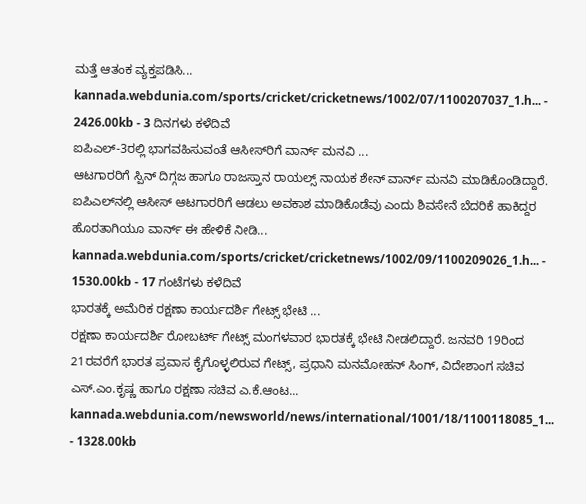ಮತ್ತೆ ಆತಂಕ ವ್ಯಕ್ತಪಡಿಸಿ...
kannada.webdunia.com/sports/cricket/cricketnews/1002/07/1100207037_1.h... - 2426.00kb - 3 ದಿನಗಳು ಕಳೆದಿವೆ
ಐಪಿಎಲ್‌-3ರಲ್ಲಿ ಭಾಗವಹಿಸುವಂತೆ ಆಸೀಸ್‌ರಿಗೆ ವಾರ್ನ್ ಮನವಿ ...
ಆಟಗಾರರಿಗೆ ಸ್ಪಿನ್ ದಿಗ್ಗಜ ಹಾಗೂ ರಾಜಸ್ತಾನ ರಾಯಲ್ಸ್ ನಾಯಕ ಶೇನ್ ವಾರ್ನ್ ಮನವಿ ಮಾಡಿಕೊಂಡಿದ್ದಾರೆ. ಐಪಿಎಲ್‌ನಲ್ಲಿ ಆಸೀಸ್ ಆಟಗಾರರಿಗೆ ಆಡಲು ಅವಕಾಶ ಮಾಡಿಕೊಡೆವು ಎಂದು ಶಿವಸೇನೆ ಬೆದರಿಕೆ ಹಾಕಿದ್ದರ ಹೊರತಾಗಿಯೂ ವಾರ್ನ್ ಈ ಹೇಳಿಕೆ ನೀಡಿ...
kannada.webdunia.com/sports/cricket/cricketnews/1002/09/1100209026_1.h... - 1530.00kb - 17 ಗಂಟೆಗಳು ಕಳೆದಿವೆ
ಭಾರತಕ್ಕೆ ಅಮೆರಿಕ ರಕ್ಷಣಾ ಕಾರ್ಯದರ್ಶಿ ಗೇಟ್ಸ್ ಭೇಟಿ ...
ರಕ್ಷಣಾ ಕಾರ್ಯದರ್ಶಿ ರೋಬರ್ಟ್ ಗೇಟ್ಸ್ ಮಂಗಳವಾರ ಭಾರತಕ್ಕೆ ಭೇಟಿ ನೀಡಲಿದ್ದಾರೆ. ಜನವರಿ 19ರಿಂದ 21ರವರೆಗೆ ಭಾರತ ಪ್ರವಾಸ ಕೈಗೊಳ್ಳಲಿರುವ ಗೇಟ್ಸ್, ಪ್ರಧಾನಿ ಮನಮೋಹನ್ ಸಿಂಗ್, ವಿದೇಶಾಂಗ ಸಚಿವ ಎಸ್.ಎಂ.ಕೃಷ್ಣ ಹಾಗೂ ರಕ್ಷಣಾ ಸಚಿವ ಎ.ಕೆ.ಆಂಟ...
kannada.webdunia.com/newsworld/news/international/1001/18/1100118085_1... - 1328.00kb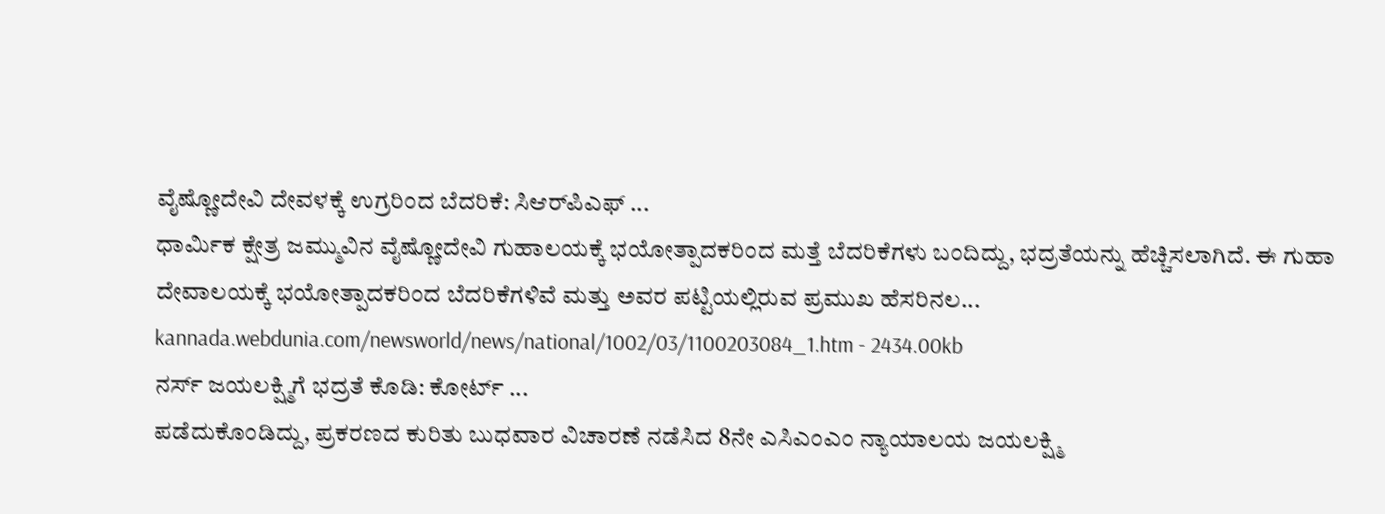ವೈಷ್ಣೋದೇವಿ ದೇವಳಕ್ಕೆ ಉಗ್ರರಿಂದ ಬೆದರಿಕೆ: ಸಿಆರ್‌ಪಿಎಫ್ ...
ಧಾರ್ಮಿಕ ಕ್ಷೇತ್ರ ಜಮ್ಮುವಿನ ವೈಷ್ಣೋದೇವಿ ಗುಹಾಲಯಕ್ಕೆ ಭಯೋತ್ಪಾದಕರಿಂದ ಮತ್ತೆ ಬೆದರಿಕೆಗಳು ಬಂದಿದ್ದು, ಭದ್ರತೆಯನ್ನು ಹೆಚ್ಚಿಸಲಾಗಿದೆ. ಈ ಗುಹಾ ದೇವಾಲಯಕ್ಕೆ ಭಯೋತ್ಪಾದಕರಿಂದ ಬೆದರಿಕೆಗಳಿವೆ ಮತ್ತು ಅವರ ಪಟ್ಟಿಯಲ್ಲಿರುವ ಪ್ರಮುಖ ಹೆಸರಿನಲ...
kannada.webdunia.com/newsworld/news/national/1002/03/1100203084_1.htm - 2434.00kb
ನರ್ಸ್ ಜಯಲಕ್ಷ್ಮಿಗೆ ಭದ್ರತೆ ಕೊಡಿ: ಕೋರ್ಟ್ ...
ಪಡೆದುಕೊಂಡಿದ್ದು, ಪ್ರಕರಣದ ಕುರಿತು ಬುಧವಾರ ವಿಚಾರಣೆ ನಡೆಸಿದ 8ನೇ ಎಸಿಎಂಎಂ ನ್ಯಾಯಾಲಯ ಜಯಲಕ್ಷ್ಮಿ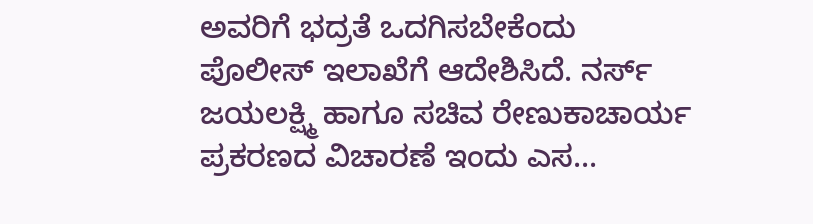ಅವರಿಗೆ ಭದ್ರತೆ ಒದಗಿಸಬೇಕೆಂದು ಪೊಲೀಸ್ ಇಲಾಖೆಗೆ ಆದೇಶಿಸಿದೆ. ನರ್ಸ್ ಜಯಲಕ್ಷ್ಮಿ ಹಾಗೂ ಸಚಿವ ರೇಣುಕಾಚಾರ್ಯ ಪ್ರಕರಣದ ವಿಚಾರಣೆ ಇಂದು ಎಸ...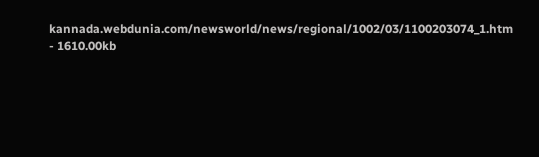kannada.webdunia.com/newsworld/news/regional/1002/03/1100203074_1.htm - 1610.00kb